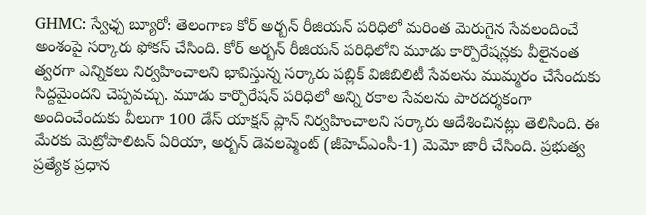GHMC: స్వేఛ్చ బ్యూరో: తెలంగాణ కోర్ అర్బన్ రీజియన్ పరిధిలో మరింత మెరుగైన సేవలందించే అంశంపై సర్కారు ఫోకస్ చేసింది. కోర్ అర్బన్ రీజియన్ పరిధిలోని మూడు కార్పొరేషన్లకు వీలైనంత త్వరగా ఎన్నికలు నిర్వహించాలని భావిస్తున్న సర్కారు పబ్లిక్ విజిబిలిటీ సేవలను ముమ్మరం చేసేందుకు సిద్దమైందని చెప్పవచ్చు. మూడు కార్పొరేషన్ పరిధిలో అన్ని రకాల సేవలను పారదర్శకంగా అందించేందుకు వీలుగా 100 డేస్ యాక్షన్ ప్లాన్ నిర్వహించాలని సర్కారు ఆదేశించినట్లు తెలిసింది. ఈ మేరకు మెట్రోపాలిటన్ ఏరియా, అర్బన్ డెవలప్మెంట్ (జీహెచ్ఎంసీ-1) మెమో జారీ చేసింది. ప్రభుత్వ ప్రత్యేక ప్రధాన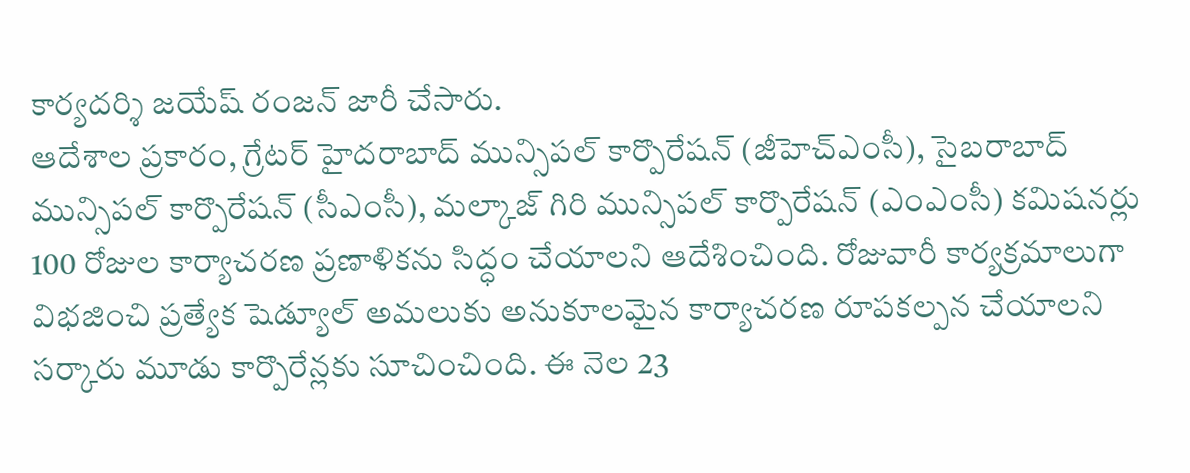కార్యదర్శి జయేష్ రంజన్ జారీ చేసారు.
ఆదేశాల ప్రకారం, గ్రేటర్ హైదరాబాద్ మున్సిపల్ కార్పొరేషన్ (జీహెచ్ఎంసీ), సైబరాబాద్ మున్సిపల్ కార్పొరేషన్ (సీఎంసీ), మల్కాజ్ గిరి మున్సిపల్ కార్పొరేషన్ (ఎంఎంసీ) కమిషనర్లు 100 రోజుల కార్యాచరణ ప్రణాళికను సిద్ధం చేయాలని ఆదేశించింది. రోజువారీ కార్యక్రమాలుగా విభజించి ప్రత్యేక షెడ్యూల్ అమలుకు అనుకూలమైన కార్యాచరణ రూపకల్పన చేయాలని సర్కారు మూడు కార్పొరేన్లకు సూచించింది. ఈ నెల 23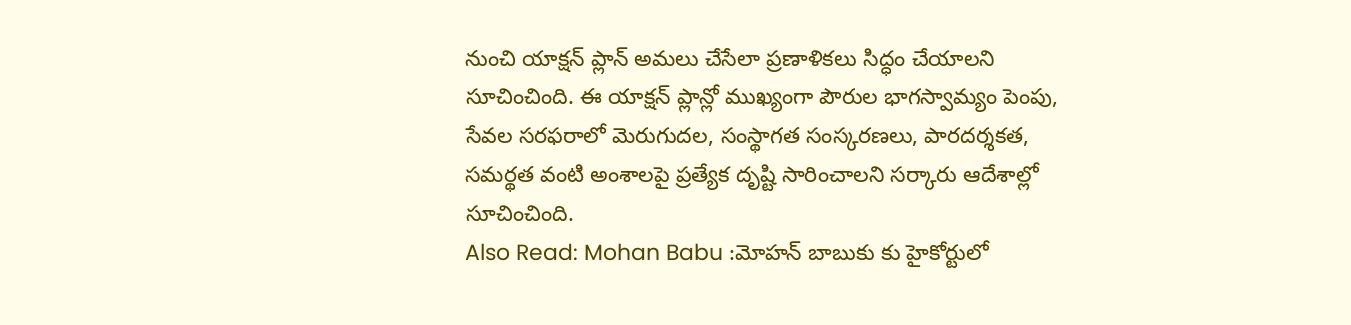నుంచి యాక్షన్ ప్లాన్ అమలు చేసేలా ప్రణాళికలు సిద్ధం చేయాలని సూచించింది. ఈ యాక్షన్ ప్లాన్లో ముఖ్యంగా పౌరుల భాగస్వామ్యం పెంపు, సేవల సరఫరాలో మెరుగుదల, సంస్థాగత సంస్కరణలు, పారదర్శకత, సమర్థత వంటి అంశాలపై ప్రత్యేక దృష్టి సారించాలని సర్కారు ఆదేశాల్లో సూచించింది.
Also Read: Mohan Babu :మోహన్ బాబుకు కు హైకోర్టులో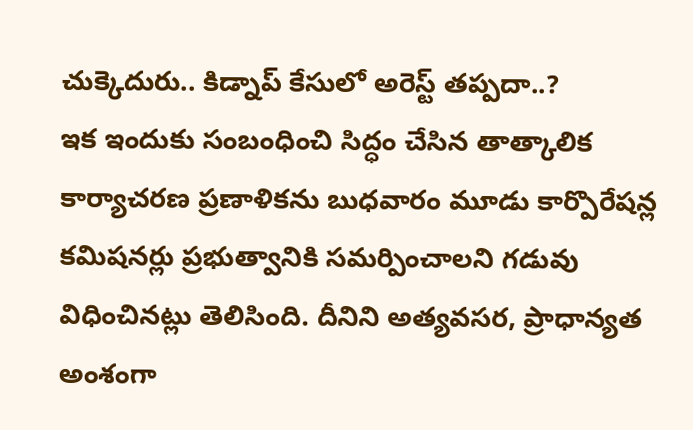చుక్కెదురు.. కిడ్నాప్ కేసులో అరెస్ట్ తప్పదా..?
ఇక ఇందుకు సంబంధించి సిద్ధం చేసిన తాత్కాలిక కార్యాచరణ ప్రణాళికను బుధవారం మూడు కార్పొరేషన్ల కమిషనర్లు ప్రభుత్వానికి సమర్పించాలని గడువు విధించినట్లు తెలిసింది. దీనిని అత్యవసర, ప్రాధాన్యత అంశంగా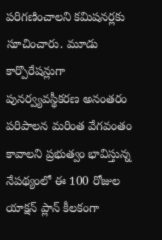పరిగణించాలని కమిషనర్లకు సూచించారు. మూడు కార్పొరేషన్లుగా పునర్వ్యవస్థీకరణ అనంతరం పరిపాలన మరింత వేగవంతం కావాలని ప్రభుత్వం భావిస్తున్న నేపథ్యంలో ఈ 100 రోజుల యాక్షన్ ప్లాన్ కీలకంగా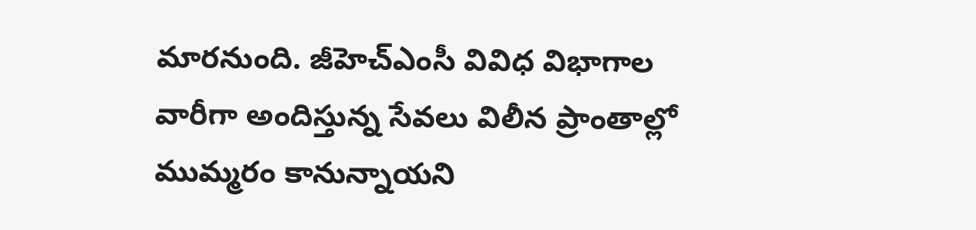మారనుంది. జీహెచ్ఎంసీ వివిధ విభాగాల వారీగా అందిస్తున్న సేవలు విలీన ప్రాంతాల్లో ముమ్మరం కానున్నాయని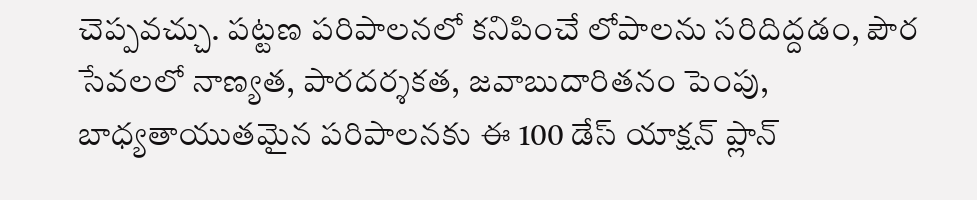చెప్పవచ్చు. పట్టణ పరిపాలనలో కనిపించే లోపాలను సరిదిద్దడం, పౌర సేవలలో నాణ్యత, పారదర్శకత, జవాబుదారితనం పెంపు, బాధ్యతాయుతమైన పరిపాలనకు ఈ 100 డేస్ యాక్షన్ ప్లాన్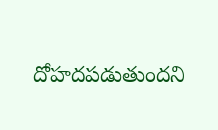దోహదపడుతుందని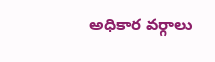అధికార వర్గాలు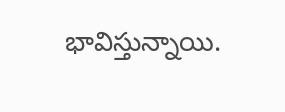భావిస్తున్నాయి.